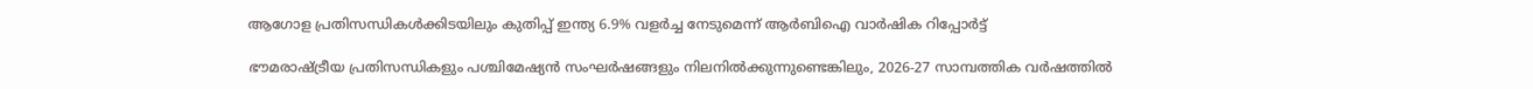ആഗോള പ്രതിസന്ധികള്‍ക്കിടയിലും കുതിപ്പ് ഇന്ത്യ 6.9% വളര്‍ച്ച നേടുമെന്ന് ആര്‍ബിഐ വാര്‍ഷിക റിപ്പോര്‍ട്ട്

ഭൗമരാഷ്ട്രീയ പ്രതിസന്ധികളും പശ്ചിമേഷ്യന്‍ സംഘര്‍ഷങ്ങളും നിലനില്‍ക്കുന്നുണ്ടെങ്കിലും, 2026-27 സാമ്പത്തിക വര്‍ഷത്തില്‍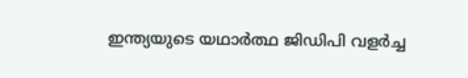ഇന്ത്യയുടെ യഥാര്‍ത്ഥ ജിഡിപി വളര്‍ച്ച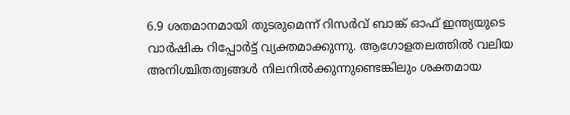6.9 ശതമാനമായി തുടരുമെന്ന് റിസര്‍വ് ബാങ്ക് ഓഫ് ഇന്ത്യയുടെ വാര്‍ഷിക റിപ്പോര്‍ട്ട് വ്യക്തമാക്കുന്നു. ആഗോളതലത്തില്‍ വലിയ അനിശ്ചിതത്വങ്ങള്‍ നിലനില്‍ക്കുന്നുണ്ടെങ്കിലും ശക്തമായ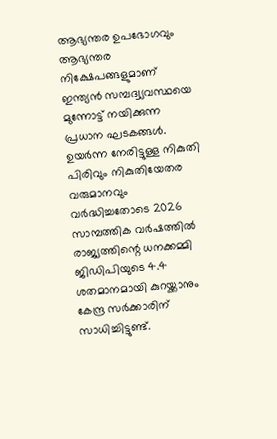ആഭ്യന്തര ഉപഭോഗവും ആഭ്യന്തര നിക്ഷേപങ്ങളുമാണ് ഇന്ത്യന്‍ സമ്പദ്വ്യവസ്ഥയെ മുന്നോട്ട് നയിക്കുന്ന പ്രധാന ഘടകങ്ങള്‍. ഉയര്‍ന്ന നേരിട്ടുള്ള നികുതി പിരിവും നികുതിയേതര വരുമാനവും വര്‍ദ്ധിച്ചതോടെ 2026 സാമ്പത്തിക വര്‍ഷത്തില്‍ രാജ്യത്തിന്റെ ധനക്കമ്മി ജിഡിപിയുടെ 4.4 ശതമാനമായി കുറയ്ക്കാനും കേന്ദ്ര സര്‍ക്കാരിന് സാധിച്ചിട്ടുണ്ട്.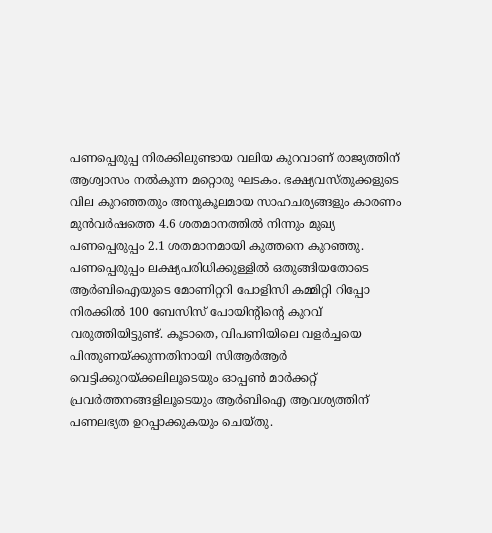പണപ്പെരുപ്പ നിരക്കിലുണ്ടായ വലിയ കുറവാണ് രാജ്യത്തിന് ആശ്വാസം നല്‍കുന്ന മറ്റൊരു ഘടകം. ഭക്ഷ്യവസ്തുക്കളുടെ വില കുറഞ്ഞതും അനുകൂലമായ സാഹചര്യങ്ങളും കാരണം മുന്‍വര്‍ഷത്തെ 4.6 ശതമാനത്തില്‍ നിന്നും മുഖ്യ പണപ്പെരുപ്പം 2.1 ശതമാനമായി കുത്തനെ കുറഞ്ഞു. പണപ്പെരുപ്പം ലക്ഷ്യപരിധിക്കുള്ളില്‍ ഒതുങ്ങിയതോടെ ആര്‍ബിഐയുടെ മോണിറ്ററി പോളിസി കമ്മിറ്റി റിപ്പോ നിരക്കില്‍ 100 ബേസിസ് പോയിന്റിന്റെ കുറവ് വരുത്തിയിട്ടുണ്ട്. കൂടാതെ, വിപണിയിലെ വളര്‍ച്ചയെ പിന്തുണയ്ക്കുന്നതിനായി സിആര്‍ആര്‍ വെട്ടിക്കുറയ്ക്കലിലൂടെയും ഓപ്പണ്‍ മാര്‍ക്കറ്റ് പ്രവര്‍ത്തനങ്ങളിലൂടെയും ആര്‍ബിഐ ആവശ്യത്തിന് പണലഭ്യത ഉറപ്പാക്കുകയും ചെയ്തു.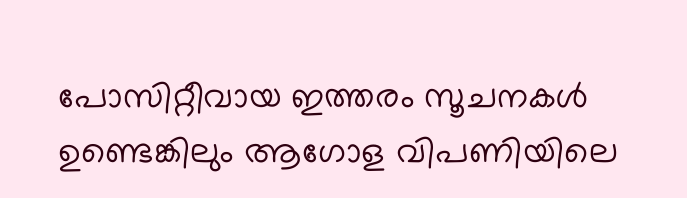പോസിറ്റീവായ ഇത്തരം സൂചനകള്‍ ഉണ്ടെങ്കിലും ആഗോള വിപണിയിലെ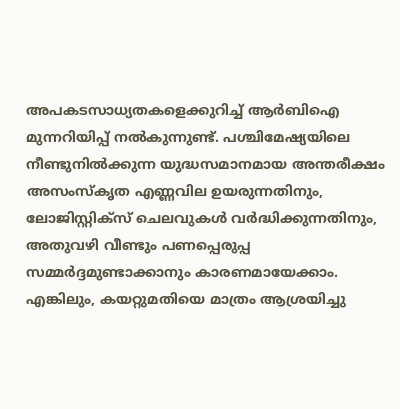അപകടസാധ്യതകളെക്കുറിച്ച് ആര്‍ബിഐ മുന്നറിയിപ്പ് നല്‍കുന്നുണ്ട്. പശ്ചിമേഷ്യയിലെ നീണ്ടുനില്‍ക്കുന്ന യുദ്ധസമാനമായ അന്തരീക്ഷം അസംസ്‌കൃത എണ്ണവില ഉയരുന്നതിനും, ലോജിസ്റ്റിക്‌സ് ചെലവുകള്‍ വര്‍ദ്ധിക്കുന്നതിനും, അതുവഴി വീണ്ടും പണപ്പെരുപ്പ സമ്മര്‍ദ്ദമുണ്ടാക്കാനും കാരണമായേക്കാം. എങ്കിലും, കയറ്റുമതിയെ മാത്രം ആശ്രയിച്ചു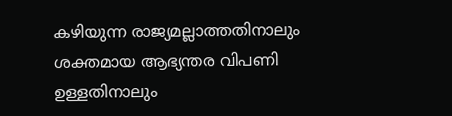കഴിയുന്ന രാജ്യമല്ലാത്തതിനാലും ശക്തമായ ആഭ്യന്തര വിപണി ഉള്ളതിനാലും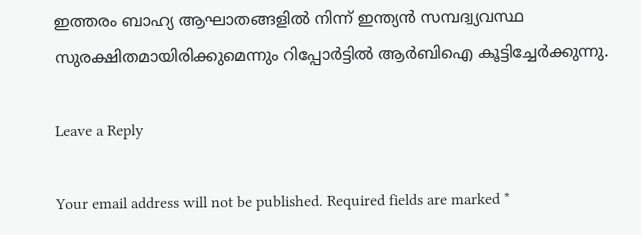ഇത്തരം ബാഹ്യ ആഘാതങ്ങളില്‍ നിന്ന് ഇന്ത്യന്‍ സമ്പദ്വ്യവസ്ഥ സുരക്ഷിതമായിരിക്കുമെന്നും റിപ്പോര്‍ട്ടില്‍ ആര്‍ബിഐ കൂട്ടിച്ചേര്‍ക്കുന്നു.

Leave a Reply

Your email address will not be published. Required fields are marked *